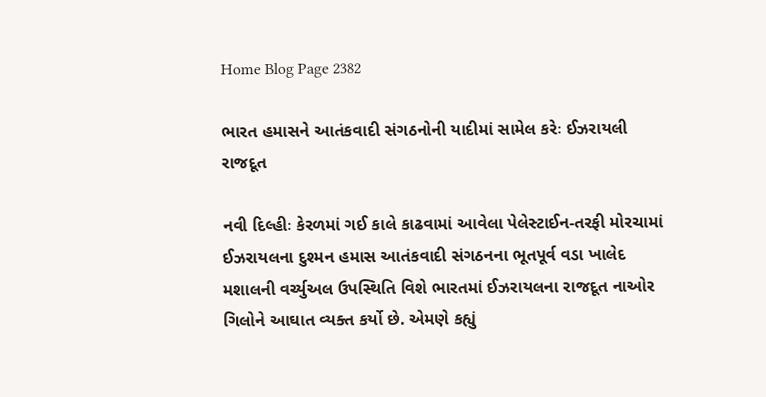Home Blog Page 2382

ભારત હમાસને આતંકવાદી સંગઠનોની યાદીમાં સામેલ કરેઃ ઈઝરાયલી રાજદૂત

નવી દિલ્હીઃ કેરળમાં ગઈ કાલે કાઢવામાં આવેલા પેલેસ્ટાઈન-તરફી મોરચામાં ઈઝરાયલના દુશ્મન હમાસ આતંકવાદી સંગઠનના ભૂતપૂર્વ વડા ખાલેદ મશાલની વર્ચ્યુઅલ ઉપસ્થિતિ વિશે ભારતમાં ઈઝરાયલના રાજદૂત નાઓર ગિલોને આઘાત વ્યક્ત કર્યો છે. એમણે કહ્યું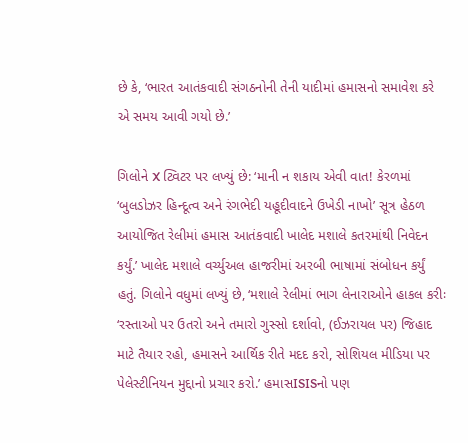છે કે, ‘ભારત આતંકવાદી સંગઠનોની તેની યાદીમાં હમાસનો સમાવેશ કરે એ સમય આવી ગયો છે.’

ગિલોને X ટ્વિટર પર લખ્યું છે: ‘માની ન શકાય એવી વાત! કેરળમાં ‘બુલડોઝર હિન્દૂત્વ અને રંગભેદી યહૂદીવાદને ઉખેડી નાખો’ સૂત્ર હેઠળ આયોજિત રેલીમાં હમાસ આતંકવાદી ખાલેદ મશાલે કતરમાંથી નિવેદન કર્યું.’ ખાલેદ મશાલે વર્ચ્યુઅલ હાજરીમાં અરબી ભાષામાં સંબોધન કર્યું હતું. ગિલોને વધુમાં લખ્યું છે, ‘મશાલે રેલીમાં ભાગ લેનારાઓને હાકલ કરીઃ ‘રસ્તાઓ પર ઉતરો અને તમારો ગુસ્સો દર્શાવો, (ઈઝરાયલ પર) જિહાદ માટે તૈયાર રહો, હમાસને આર્થિક રીતે મદદ કરો, સોશિયલ મીડિયા પર પેલેસ્ટીનિયન મુદ્દાનો પ્રચાર કરો.’ હમાસISISનો પણ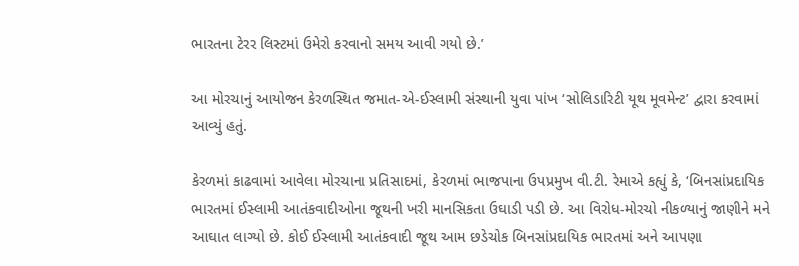ભારતના ટેરર લિસ્ટમાં ઉમેરો કરવાનો સમય આવી ગયો છે.’

આ મોરચાનું આયોજન કેરળસ્થિત જમાત-એ-ઈસ્લામી સંસ્થાની યુવા પાંખ ‘સોલિડારિટી યૂથ મૂવમેન્ટ’ દ્વારા કરવામાં આવ્યું હતું.

કેરળમાં કાઢવામાં આવેલા મોરચાના પ્રતિસાદમાં, કેરળમાં ભાજપાના ઉપપ્રમુખ વી.ટી. રેમાએ કહ્યું કે, ‘બિનસાંપ્રદાયિક ભારતમાં ઈસ્લામી આતંકવાદીઓના જૂથની ખરી માનસિકતા ઉઘાડી પડી છે. આ વિરોધ-મોરચો નીકળ્યાનું જાણીને મને આઘાત લાગ્યો છે. કોઈ ઈસ્લામી આતંકવાદી જૂથ આમ છડેચોક બિનસાંપ્રદાયિક ભારતમાં અને આપણા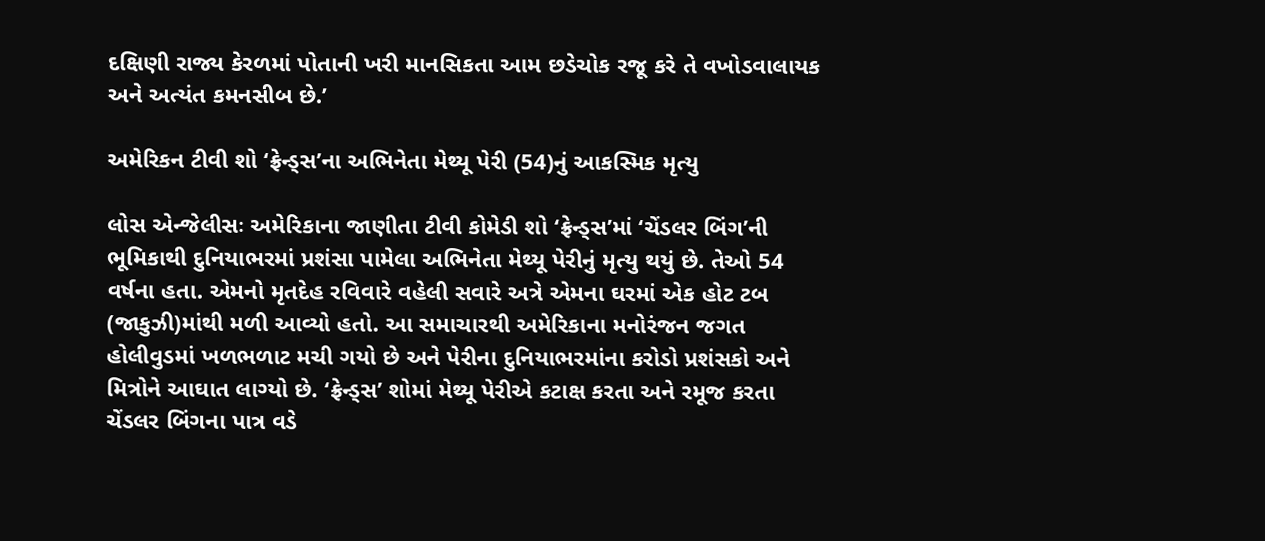દક્ષિણી રાજ્ય કેરળમાં પોતાની ખરી માનસિકતા આમ છડેચોક રજૂ કરે તે વખોડવાલાયક અને અત્યંત કમનસીબ છે.’

અમેરિકન ટીવી શો ‘ફ્રેન્ડ્સ’ના અભિનેતા મેથ્યૂ પેરી (54)નું આકસ્મિક મૃત્યુ

લોસ એન્જેલીસઃ અમેરિકાના જાણીતા ટીવી કોમેડી શો ‘ફ્રેન્ડ્સ’માં ‘ચેંડલર બિંગ’ની ભૂમિકાથી દુનિયાભરમાં પ્રશંસા પામેલા અભિનેતા મેથ્યૂ પેરીનું મૃત્યુ થયું છે. તેઓ 54 વર્ષના હતા. એમનો મૃતદેહ રવિવારે વહેલી સવારે અત્રે એમના ઘરમાં એક હોટ ટબ (જાકુઝી)માંથી મળી આવ્યો હતો. આ સમાચારથી અમેરિકાના મનોરંજન જગત હોલીવુડમાં ખળભળાટ મચી ગયો છે અને પેરીના દુનિયાભરમાંના કરોડો પ્રશંસકો અને મિત્રોને આઘાત લાગ્યો છે. ‘ફ્રેન્ડ્સ’ શોમાં મેથ્યૂ પેરીએ કટાક્ષ કરતા અને રમૂજ કરતા ચેંડલર બિંગના પાત્ર વડે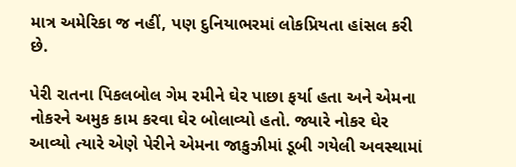માત્ર અમેરિકા જ નહીં, પણ દુનિયાભરમાં લોકપ્રિયતા હાંસલ કરી છે.

પેરી રાતના પિકલબોલ ગેમ રમીને ઘેર પાછા ફર્યા હતા અને એમના નોકરને અમુક કામ કરવા ઘેર બોલાવ્યો હતો. જ્યારે નોકર ઘેર આવ્યો ત્યારે એણે પેરીને એમના જાકુઝીમાં ડૂબી ગયેલી અવસ્થામાં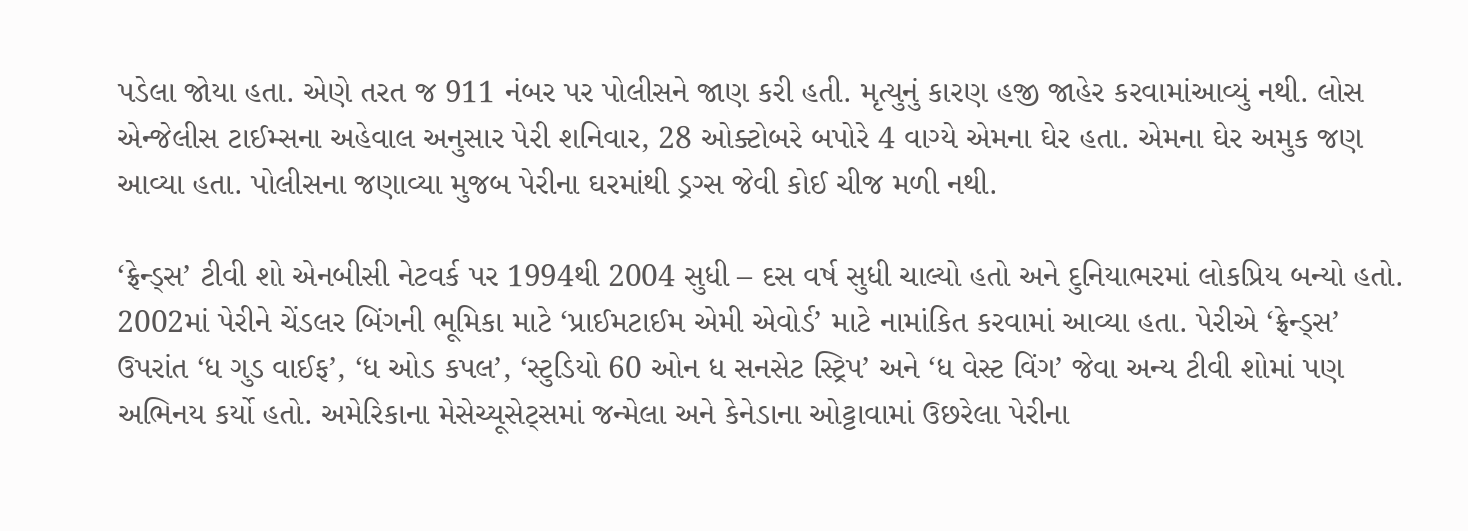પડેલા જોયા હતા. એણે તરત જ 911 નંબર પર પોલીસને જાણ કરી હતી. મૃત્યુનું કારણ હજી જાહેર કરવામાંઆવ્યું નથી. લોસ એન્જેલીસ ટાઈમ્સના અહેવાલ અનુસાર પેરી શનિવાર, 28 ઓક્ટોબરે બપોરે 4 વાગ્યે એમના ઘેર હતા. એમના ઘેર અમુક જણ આવ્યા હતા. પોલીસના જણાવ્યા મુજબ પેરીના ઘરમાંથી ડ્રગ્સ જેવી કોઈ ચીજ મળી નથી.

‘ફ્રેન્ડ્સ’ ટીવી શો એનબીસી નેટવર્ક પર 1994થી 2004 સુધી – દસ વર્ષ સુધી ચાલ્યો હતો અને દુનિયાભરમાં લોકપ્રિય બન્યો હતો. 2002માં પેરીને ચેંડલર બિંગની ભૂમિકા માટે ‘પ્રાઈમટાઈમ એમી એવોર્ડ’ માટે નામાંકિત કરવામાં આવ્યા હતા. પેરીએ ‘ફ્રેન્ડ્સ’ ઉપરાંત ‘ધ ગુડ વાઈફ’, ‘ધ ઓડ કપલ’, ‘સ્ટુડિયો 60 ઓન ધ સનસેટ સ્ટ્રિપ’ અને ‘ધ વેસ્ટ વિંગ’ જેવા અન્ય ટીવી શોમાં પણ અભિનય કર્યો હતો. અમેરિકાના મેસેચ્યૂસેટ્સમાં જન્મેલા અને કેનેડાના ઓટ્ટાવામાં ઉછરેલા પેરીના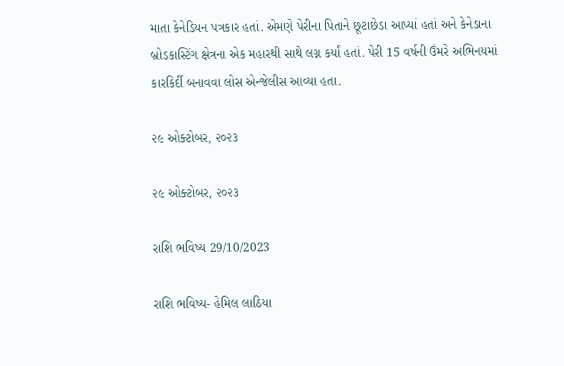માતા કેનેડિયન પત્રકાર હતાં. એમણે પેરીના પિતાને છૂટાછેડા આપ્યાં હતાં અને કેનેડાના બ્રોડકાસ્ટિંગ ક્ષેત્રના એક મહારથી સાથે લગ્ન કર્યાં હતાં. પેરી 15 વર્ષની ઉંમરે અભિનયમાં કારકિર્દી બનાવવા લોસ એન્જેલીસ આવ્યા હતા.

૨૯ ઓક્ટોબર, ૨૦૨૩

૨૯ ઓક્ટોબર, ૨૦૨૩

રાશિ ભવિષ્ય 29/10/2023

રાશિ ભવિષ્ય- હેમિલ લાઠિયા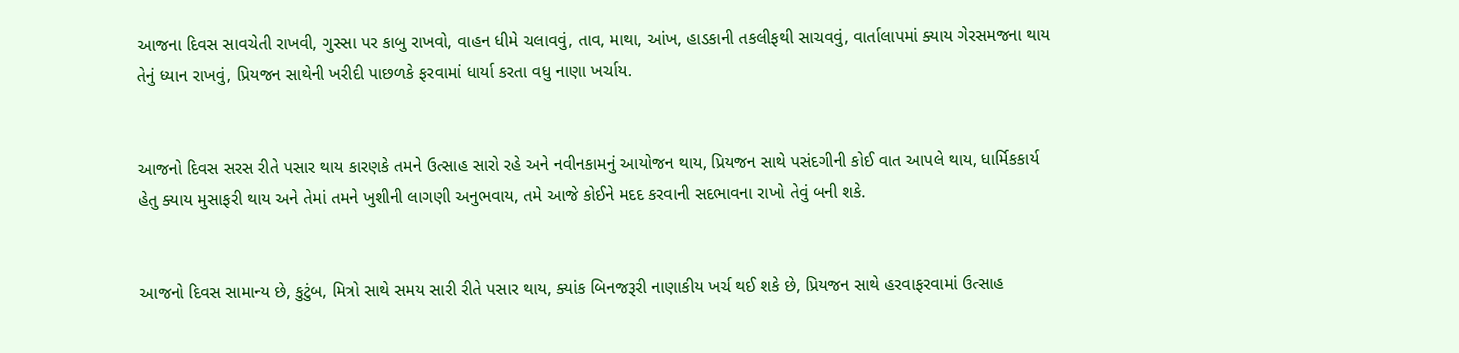આજના દિવસ સાવચેતી રાખવી, ગુસ્સા પર કાબુ રાખવો, વાહન ધીમે ચલાવવું, તાવ, માથા, આંખ, હાડકાની તકલીફથી સાચવવું, વાર્તાલાપમાં ક્યાય ગેરસમજના થાય તેનું ધ્યાન રાખવું, પ્રિયજન સાથેની ખરીદી પાછળકે ફરવામાં ધાર્યા કરતા વધુ નાણા ખર્ચાય.


આજનો દિવસ સરસ રીતે પસાર થાય કારણકે તમને ઉત્સાહ સારો રહે અને નવીનકામનું આયોજન થાય, પ્રિયજન સાથે પસંદગીની કોઈ વાત આપલે થાય, ધાર્મિકકાર્ય હેતુ ક્યાય મુસાફરી થાય અને તેમાં તમને ખુશીની લાગણી અનુભવાય, તમે આજે કોઈને મદદ કરવાની સદભાવના રાખો તેવું બની શકે.


આજનો દિવસ સામાન્ય છે, કુટુંબ, મિત્રો સાથે સમય સારી રીતે પસાર થાય, ક્યાંક બિનજરૂરી નાણાકીય ખર્ચ થઈ શકે છે, પ્રિયજન સાથે હરવાફરવામાં ઉત્સાહ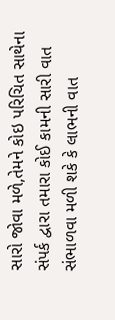સારો જોવા મળે,તેમને કોઇ પરિચિત સાથેના સંપર્ક દ્વારા તમારા કોઈ કામની સારી વાત સંભાળવા મળી શકે કે લાભની વાત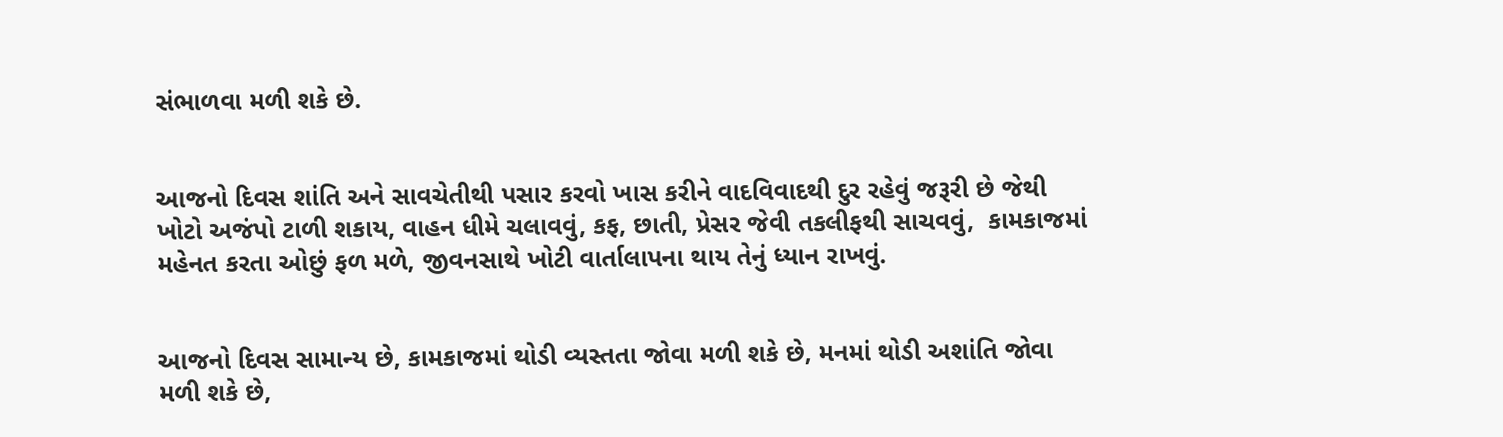સંભાળવા મળી શકે છે.


આજનો દિવસ શાંતિ અને સાવચેતીથી પસાર કરવો ખાસ કરીને વાદવિવાદથી દુર રહેવું જરૂરી છે જેથી ખોટો અજંપો ટાળી શકાય, વાહન ધીમે ચલાવવું, કફ, છાતી, પ્રેસર જેવી તકલીફથી સાચવવું,  કામકાજમાં મહેનત કરતા ઓછું ફળ મળે, જીવનસાથે ખોટી વાર્તાલાપના થાય તેનું ધ્યાન રાખવું.


આજનો દિવસ સામાન્ય છે, કામકાજમાં થોડી વ્યસ્તતા જોવા મળી શકે છે, મનમાં થોડી અશાંતિ જોવા મળી શકે છે,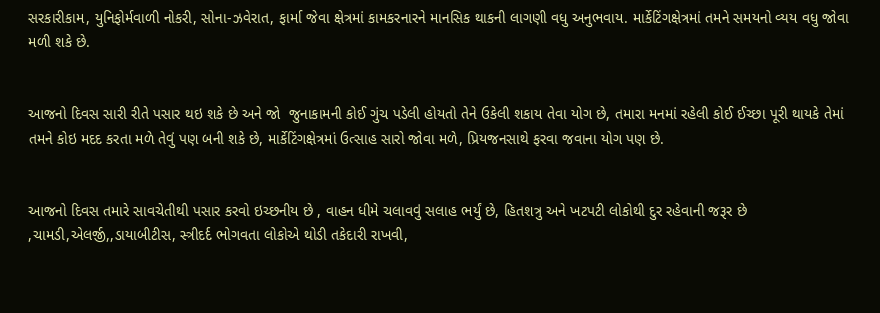સરકારીકામ, યુનિફોર્મવાળી નોકરી, સોના-ઝવેરાત, ફાર્મા જેવા ક્ષેત્રમાં કામકરનારને માનસિક થાકની લાગણી વધુ અનુભવાય. માર્કેટિંગક્ષેત્રમાં તમને સમયનો વ્યય વધુ જોવા મળી શકે છે.


આજનો દિવસ સારી રીતે પસાર થઇ શકે છે અને જો  જુનાકામની કોઈ ગુંચ પડેલી હોયતો તેને ઉકેલી શકાય તેવા યોગ છે, તમારા મનમાં રહેલી કોઈ ઈચ્છા પૂરી થાયકે તેમાં તમને કોઇ મદદ કરતા મળે તેવું પણ બની શકે છે, માર્કેટિંગક્ષેત્રમાં ઉત્સાહ સારો જોવા મળે, પ્રિયજનસાથે ફરવા જવાના યોગ પણ છે.


આજનો દિવસ તમારે સાવચેતીથી પસાર કરવો ઇચ્છનીય છે , વાહન ધીમે ચલાવવું સલાહ ભર્યું છે, હિતશત્રુ અને ખટપટી લોકોથી દુર રહેવાની જરૂર છે ,ચામડી,એલર્જી,,ડાયાબીટીસ, સ્ત્રીદર્દ ભોગવતા લોકોએ થોડી તકેદારી રાખવી,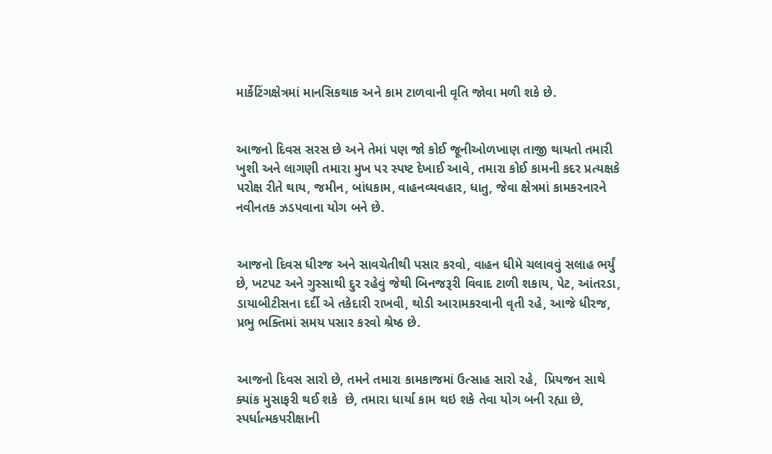માર્કેટિંગક્ષેત્રમાં માનસિકથાક અને કામ ટાળવાની વૃતિ જોવા મળી શકે છે.


આજનો દિવસ સરસ છે અને તેમાં પણ જો કોઈ જૂનીઓળખાણ તાજી થાયતો તમારી ખુશી અને લાગણી તમારા મુખ પર સ્પષ્ટ દેખાઈ આવે, તમારા કોઈ કામની કદર પ્રત્યક્ષકે પરોક્ષ રીતે થાય, જમીન, બાંધકામ, વાહનવ્યવહાર, ધાતુ, જેવા ક્ષેત્રમાં કામકરનારને નવીનતક ઝડપવાના યોગ બને છે.


આજનો દિવસ ધીરજ અને સાવચેતીથી પસાર કરવો, વાહન ધીમે ચલાવવું સલાહ ભર્યું છે, ખટપટ અને ગુસ્સાથી દુર રહેવું જેથી બિનજરૂરી વિવાદ ટાળી શકાય, પેટ, આંતરડા, ડાયાબીટીસના દર્દી એ તકેદારી રાખવી, થોડી આરામકરવાની વૃતી રહે, આજે ધીરજ, પ્રભુ ભક્તિમાં સમય પસાર કરવો શ્રેષ્ઠ છે.


આજનો દિવસ સારો છે, તમને તમારા કામકાજમાં ઉત્સાહ સારો રહે,  પ્રિયજન સાથે ક્યાંક મુસાફરી થઈ શકે  છે, તમારા ધાર્યા કામ થઇ શકે તેવા યોગ બની રહ્યા છે, સ્પર્ધાત્મકપરીક્ષાની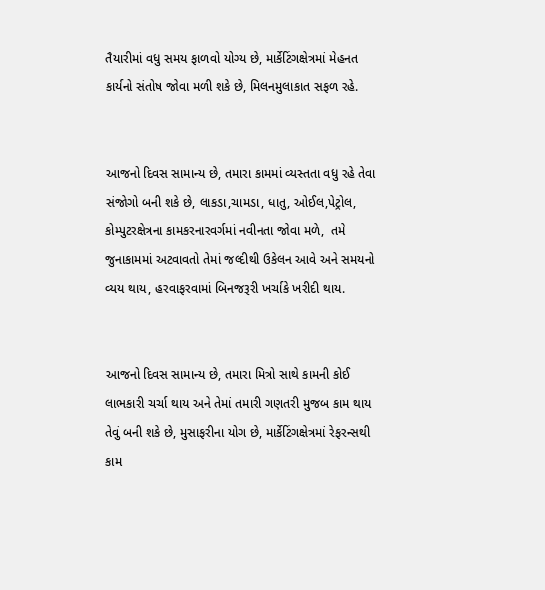તૈયારીમાં વધુ સમય ફાળવો યોગ્ય છે, માર્કેટિંગક્ષેત્રમાં મેહનત કાર્યનો સંતોષ જોવા મળી શકે છે, મિલનમુલાકાત સફળ રહે.


આજનો દિવસ સામાન્ય છે, તમારા કામમાં વ્યસ્તતા વધુ રહે તેવા સંજોગો બની શકે છે, લાકડા,ચામડા, ધાતુ, ઓઈલ,પેટ્રોલ, કોમ્પુટરક્ષેત્રના કામકરનારવર્ગમાં નવીનતા જોવા મળે,  તમે જુનાકામમાં અટવાવતો તેમાં જલ્દીથી ઉકેલન આવે અને સમયનો વ્યય થાય, હરવાફરવામાં બિનજરૂરી ખર્ચાકે ખરીદી થાય.


આજનો દિવસ સામાન્ય છે, તમારા મિત્રો સાથે કામની કોઈ લાભકારી ચર્ચા થાય અને તેમાં તમારી ગણતરી મુજબ કામ થાય તેવું બની શકે છે, મુસાફરીના યોગ છે, માર્કેટિંગક્ષેત્રમાં રેફરન્સથી કામ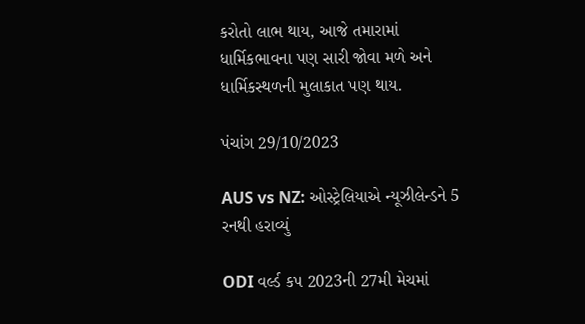કરોતો લાભ થાય, આજે તમારામાં ધાર્મિકભાવના પણ સારી જોવા મળે અને ધાર્મિકસ્થળની મુલાકાત પણ થાય.

પંચાંગ 29/10/2023

AUS vs NZ: ઓસ્ટ્રેલિયાએ ન્યૂઝીલેન્ડને 5 રનથી હરાવ્યું

ODI વર્લ્ડ કપ 2023ની 27મી મેચમાં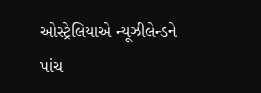ઓસ્ટ્રેલિયાએ ન્યૂઝીલેન્ડને પાંચ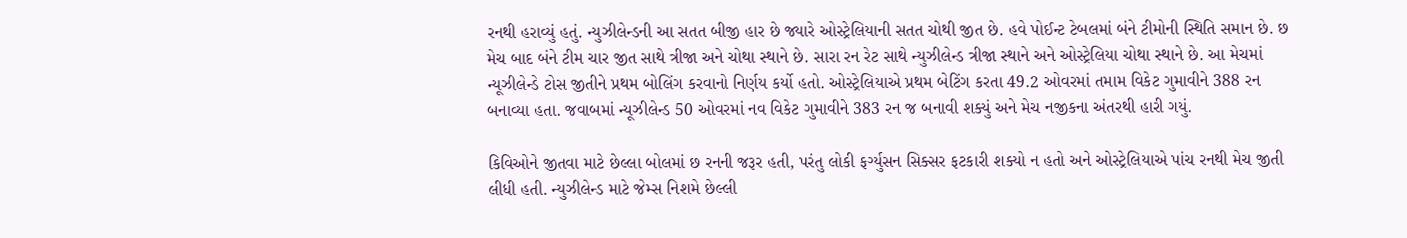રનથી હરાવ્યું હતું. ન્યુઝીલેન્ડની આ સતત બીજી હાર છે જ્યારે ઓસ્ટ્રેલિયાની સતત ચોથી જીત છે. હવે પોઈન્ટ ટેબલમાં બંને ટીમોની સ્થિતિ સમાન છે. છ મેચ બાદ બંને ટીમ ચાર જીત સાથે ત્રીજા અને ચોથા સ્થાને છે. સારા રન રેટ સાથે ન્યુઝીલેન્ડ ત્રીજા સ્થાને અને ઓસ્ટ્રેલિયા ચોથા સ્થાને છે. આ મેચમાં ન્યૂઝીલેન્ડે ટોસ જીતીને પ્રથમ બોલિંગ કરવાનો નિર્ણય કર્યો હતો. ઓસ્ટ્રેલિયાએ પ્રથમ બેટિંગ કરતા 49.2 ઓવરમાં તમામ વિકેટ ગુમાવીને 388 રન બનાવ્યા હતા. જવાબમાં ન્યૂઝીલેન્ડ 50 ઓવરમાં નવ વિકેટ ગુમાવીને 383 રન જ બનાવી શક્યું અને મેચ નજીકના અંતરથી હારી ગયું.

કિવિઓને જીતવા માટે છેલ્લા બોલમાં છ રનની જરૂર હતી, પરંતુ લોકી ફર્ગ્યુસન સિક્સર ફટકારી શક્યો ન હતો અને ઓસ્ટ્રેલિયાએ પાંચ રનથી મેચ જીતી લીધી હતી. ન્યુઝીલેન્ડ માટે જેમ્સ નિશમે છેલ્લી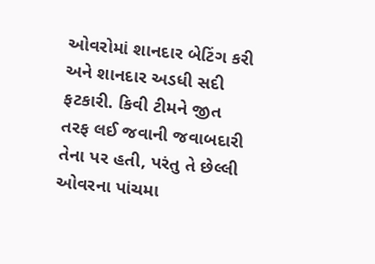ઓવરોમાં શાનદાર બેટિંગ કરી અને શાનદાર અડધી સદી ફટકારી. કિવી ટીમને જીત તરફ લઈ જવાની જવાબદારી તેના પર હતી, પરંતુ તે છેલ્લી ઓવરના પાંચમા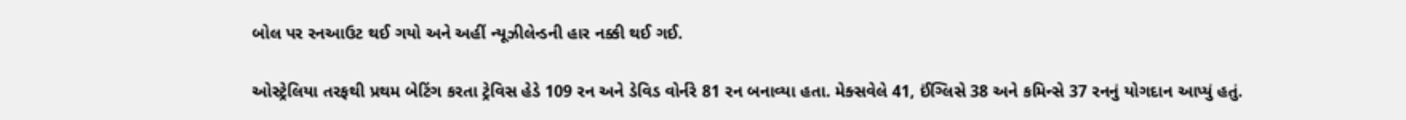બોલ પર રનઆઉટ થઈ ગયો અને અહીં ન્યૂઝીલેન્ડની હાર નક્કી થઈ ગઈ.

ઓસ્ટ્રેલિયા તરફથી પ્રથમ બેટિંગ કરતા ટ્રેવિસ હેડે 109 રન અને ડેવિડ વોર્નરે 81 રન બનાવ્યા હતા. મેક્સવેલે 41, ઈંગ્લિસે 38 અને કમિન્સે 37 રનનું યોગદાન આપ્યું હતું.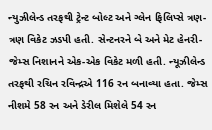ન્યુઝીલેન્ડ તરફથી ટ્રેન્ટ બોલ્ટ અને ગ્લેન ફિલિપ્સે ત્રણ-ત્રણ વિકેટ ઝડપી હતી. સેન્ટનરને બે અને મેટ હેનરી-જેમ્સ નિશાનને એક-એક વિકેટ મળી હતી. ન્યૂઝીલેન્ડ તરફથી રચિન રવિન્દ્રએ 116 રન બનાવ્યા હતા. જેમ્સ નીશમે 58 રન અને ડેરીલ મિશેલે 54 રન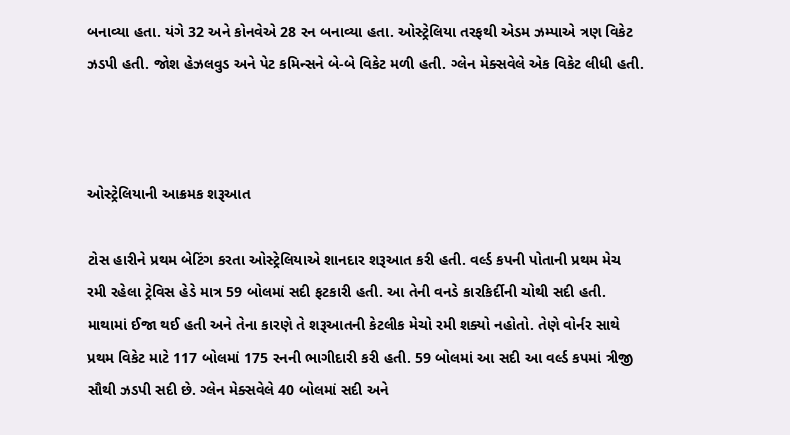બનાવ્યા હતા. યંગે 32 અને કોનવેએ 28 રન બનાવ્યા હતા. ઓસ્ટ્રેલિયા તરફથી એડમ ઝમ્પાએ ત્રણ વિકેટ ઝડપી હતી. જોશ હેઝલવુડ અને પેટ કમિન્સને બે-બે વિકેટ મળી હતી. ગ્લેન મેક્સવેલે એક વિકેટ લીધી હતી.



ઓસ્ટ્રેલિયાની આક્રમક શરૂઆત

ટોસ હારીને પ્રથમ બેટિંગ કરતા ઓસ્ટ્રેલિયાએ શાનદાર શરૂઆત કરી હતી. વર્લ્ડ કપની પોતાની પ્રથમ મેચ રમી રહેલા ટ્રેવિસ હેડે માત્ર 59 બોલમાં સદી ફટકારી હતી. આ તેની વનડે કારકિર્દીની ચોથી સદી હતી. માથામાં ઈજા થઈ હતી અને તેના કારણે તે શરૂઆતની કેટલીક મેચો રમી શક્યો નહોતો. તેણે વોર્નર સાથે પ્રથમ વિકેટ માટે 117 બોલમાં 175 રનની ભાગીદારી કરી હતી. 59 બોલમાં આ સદી આ વર્લ્ડ કપમાં ત્રીજી સૌથી ઝડપી સદી છે. ગ્લેન મેક્સવેલે 40 બોલમાં સદી અને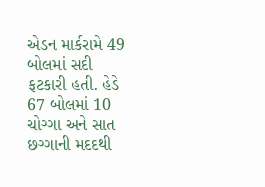એડન માર્કરામે 49 બોલમાં સદી ફટકારી હતી. હેડે 67 બોલમાં 10 ચોગ્ગા અને સાત છગ્ગાની મદદથી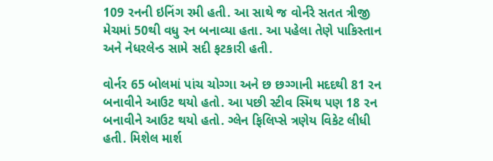109 રનની ઇનિંગ રમી હતી. આ સાથે જ વોર્નરે સતત ત્રીજી મેચમાં 50થી વધુ રન બનાવ્યા હતા. આ પહેલા તેણે પાકિસ્તાન અને નેધરલેન્ડ સામે સદી ફટકારી હતી.

વોર્નર 65 બોલમાં પાંચ ચોગ્ગા અને છ છગ્ગાની મદદથી 81 રન બનાવીને આઉટ થયો હતો. આ પછી સ્ટીવ સ્મિથ પણ 18 રન બનાવીને આઉટ થયો હતો. ગ્લેન ફિલિપ્સે ત્રણેય વિકેટ લીધી હતી. મિશેલ માર્શ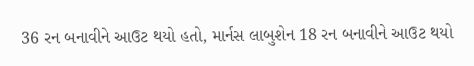36 રન બનાવીને આઉટ થયો હતો, માર્નસ લાબુશેન 18 રન બનાવીને આઉટ થયો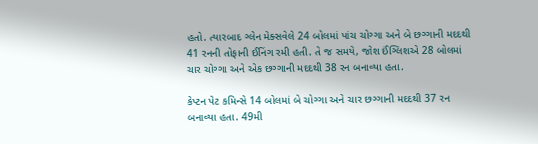હતો. ત્યારબાદ ગ્લેન મેક્સવેલે 24 બોલમાં પાંચ ચોગ્ગા અને બે છગ્ગાની મદદથી 41 રનની તોફાની ઈનિંગ રમી હતી. તે જ સમયે, જોશ ઈંગ્લિશએ 28 બોલમાં ચાર ચોગ્ગા અને એક છગ્ગાની મદદથી 38 રન બનાવ્યા હતા.

કેપ્ટન પેટ કમિન્સે 14 બોલમાં બે ચોગ્ગા અને ચાર છગ્ગાની મદદથી 37 રન બનાવ્યા હતા. 49મી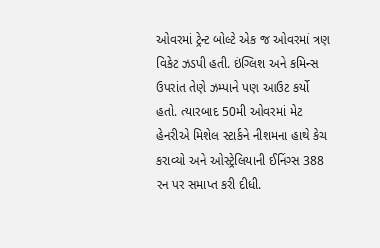ઓવરમાં ટ્રેન્ટ બોલ્ટે એક જ ઓવરમાં ત્રણ વિકેટ ઝડપી હતી. ઇંગ્લિશ અને કમિન્સ ઉપરાંત તેણે ઝમ્પાને પણ આઉટ કર્યો હતો. ત્યારબાદ 50મી ઓવરમાં મેટ હેનરીએ મિશેલ સ્ટાર્કને નીશમના હાથે કેચ કરાવ્યો અને ઓસ્ટ્રેલિયાની ઈનિંગ્સ 388 રન પર સમાપ્ત કરી દીધી.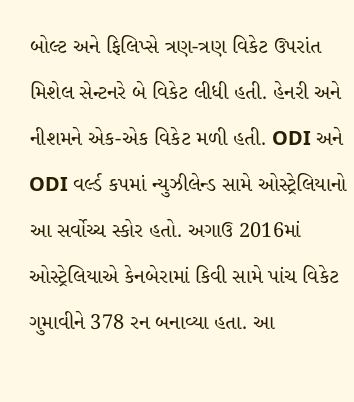બોલ્ટ અને ફિલિપ્સે ત્રણ-ત્રણ વિકેટ ઉપરાંત મિશેલ સેન્ટનરે બે વિકેટ લીધી હતી. હેનરી અને નીશમને એક-એક વિકેટ મળી હતી. ODI અને ODI વર્લ્ડ કપમાં ન્યુઝીલેન્ડ સામે ઓસ્ટ્રેલિયાનો આ સર્વોચ્ચ સ્કોર હતો. અગાઉ 2016માં ઓસ્ટ્રેલિયાએ કેનબેરામાં કિવી સામે પાંચ વિકેટ ગુમાવીને 378 રન બનાવ્યા હતા. આ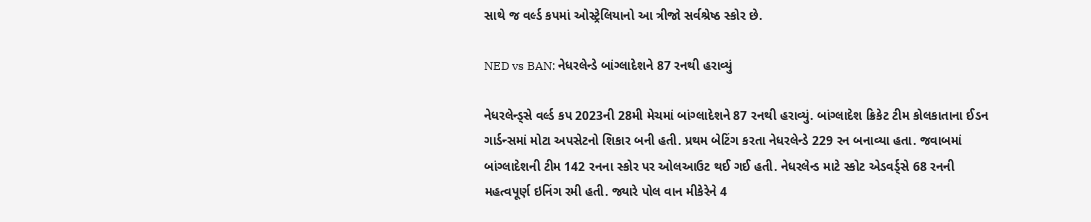સાથે જ વર્લ્ડ કપમાં ઓસ્ટ્રેલિયાનો આ ત્રીજો સર્વશ્રેષ્ઠ સ્કોર છે.

NED vs BAN: નેધરલેન્ડે બાંગ્લાદેશને 87 રનથી હરાવ્યું

નેધરલેન્ડ્સે વર્લ્ડ કપ 2023ની 28મી મેચમાં બાંગ્લાદેશને 87 રનથી હરાવ્યું. બાંગ્લાદેશ ક્રિકેટ ટીમ કોલકાતાના ઈડન ગાર્ડન્સમાં મોટા અપસેટનો શિકાર બની હતી. પ્રથમ બેટિંગ કરતા નેધરલેન્ડે 229 રન બનાવ્યા હતા. જવાબમાં બાંગ્લાદેશની ટીમ 142 રનના સ્કોર પર ઓલઆઉટ થઈ ગઈ હતી. નેધરલેન્ડ માટે સ્કોટ એડવર્ડ્સે 68 રનની મહત્વપૂર્ણ ઇનિંગ રમી હતી. જ્યારે પોલ વાન મીકેરેને 4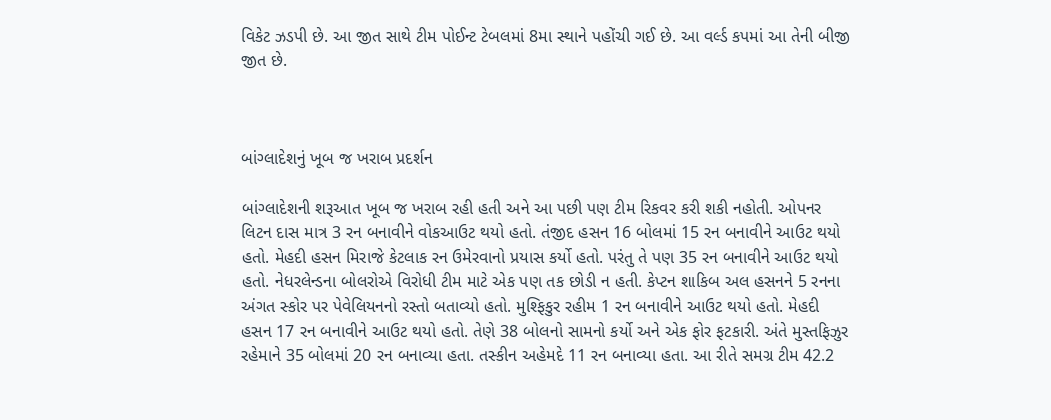વિકેટ ઝડપી છે. આ જીત સાથે ટીમ પોઈન્ટ ટેબલમાં 8મા સ્થાને પહોંચી ગઈ છે. આ વર્લ્ડ કપમાં આ તેની બીજી જીત છે.



બાંગ્લાદેશનું ખૂબ જ ખરાબ પ્રદર્શન

બાંગ્લાદેશની શરૂઆત ખૂબ જ ખરાબ રહી હતી અને આ પછી પણ ટીમ રિકવર કરી શકી નહોતી. ઓપનર લિટન દાસ માત્ર 3 રન બનાવીને વોકઆઉટ થયો હતો. તંજીદ હસન 16 બોલમાં 15 રન બનાવીને આઉટ થયો હતો. મેહદી હસન મિરાજે કેટલાક રન ઉમેરવાનો પ્રયાસ કર્યો હતો. પરંતુ તે પણ 35 રન બનાવીને આઉટ થયો હતો. નેધરલેન્ડના બોલરોએ વિરોધી ટીમ માટે એક પણ તક છોડી ન હતી. કેપ્ટન શાકિબ અલ હસનને 5 રનના અંગત સ્કોર પર પેવેલિયનનો રસ્તો બતાવ્યો હતો. મુશ્ફિકુર રહીમ 1 રન બનાવીને આઉટ થયો હતો. મેહદી હસન 17 રન બનાવીને આઉટ થયો હતો. તેણે 38 બોલનો સામનો કર્યો અને એક ફોર ફટકારી. અંતે મુસ્તફિઝુર રહેમાને 35 બોલમાં 20 રન બનાવ્યા હતા. તસ્કીન અહેમદે 11 રન બનાવ્યા હતા. આ રીતે સમગ્ર ટીમ 42.2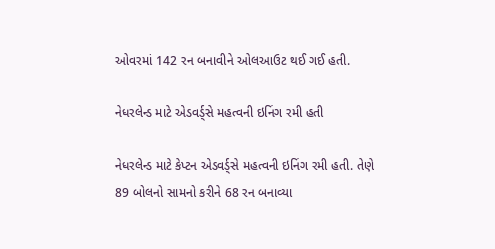ઓવરમાં 142 રન બનાવીને ઓલઆઉટ થઈ ગઈ હતી.

નેધરલેન્ડ માટે એડવર્ડ્સે મહત્વની ઇનિંગ રમી હતી

નેધરલેન્ડ માટે કેપ્ટન એડવર્ડ્સે મહત્વની ઇનિંગ રમી હતી. તેણે 89 બોલનો સામનો કરીને 68 રન બનાવ્યા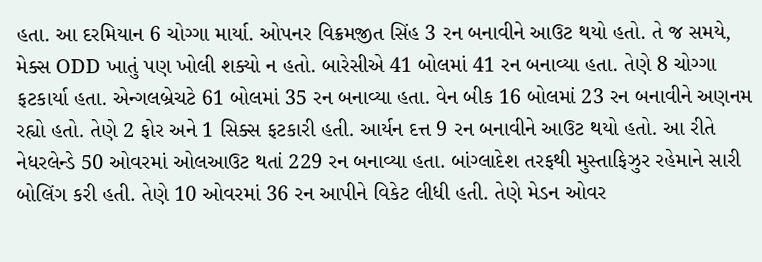હતા. આ દરમિયાન 6 ચોગ્ગા માર્યા. ઓપનર વિક્રમજીત સિંહ 3 રન બનાવીને આઉટ થયો હતો. તે જ સમયે, મેક્સ ODD ખાતું પણ ખોલી શક્યો ન હતો. બારેસીએ 41 બોલમાં 41 રન બનાવ્યા હતા. તેણે 8 ચોગ્ગા ફટકાર્યા હતા. એન્ગલબ્રેચટે 61 બોલમાં 35 રન બનાવ્યા હતા. વેન બીક 16 બોલમાં 23 રન બનાવીને અણનમ રહ્યો હતો. તેણે 2 ફોર અને 1 સિક્સ ફટકારી હતી. આર્યન દત્ત 9 રન બનાવીને આઉટ થયો હતો. આ રીતે નેધરલેન્ડે 50 ઓવરમાં ઓલઆઉટ થતાં 229 રન બનાવ્યા હતા. બાંગ્લાદેશ તરફથી મુસ્તાફિઝુર રહેમાને સારી બોલિંગ કરી હતી. તેણે 10 ઓવરમાં 36 રન આપીને વિકેટ લીધી હતી. તેણે મેડન ઓવર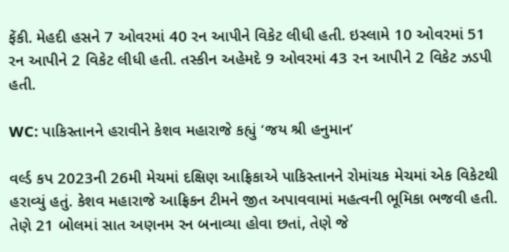ફેંકી. મેહદી હસને 7 ઓવરમાં 40 રન આપીને વિકેટ લીધી હતી. ઇસ્લામે 10 ઓવરમાં 51 રન આપીને 2 વિકેટ લીધી હતી. તસ્કીન અહેમદે 9 ઓવરમાં 43 રન આપીને 2 વિકેટ ઝડપી હતી.

WC: પાકિસ્તાનને હરાવીને કેશવ મહારાજે કહ્યું ‘જય શ્રી હનુમાન’

વર્લ્ડ કપ 2023ની 26મી મેચમાં દક્ષિણ આફ્રિકાએ પાકિસ્તાનને રોમાંચક મેચમાં એક વિકેટથી હરાવ્યું હતું. કેશવ મહારાજે આફ્રિકન ટીમને જીત અપાવવામાં મહત્વની ભૂમિકા ભજવી હતી. તેણે 21 બોલમાં સાત અણનમ રન બનાવ્યા હોવા છતાં, તેણે જે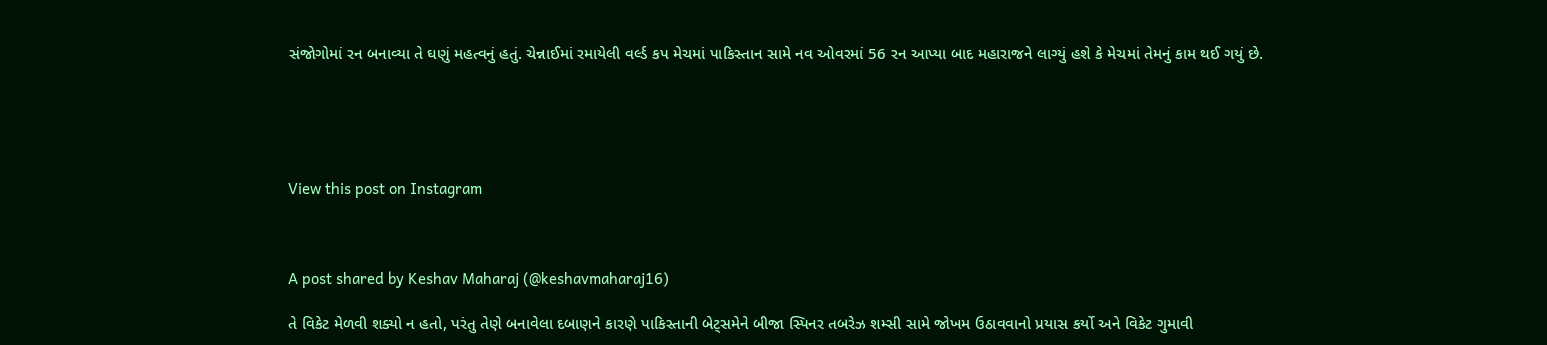સંજોગોમાં રન બનાવ્યા તે ઘણું મહત્વનું હતું. ચેન્નાઈમાં રમાયેલી વર્લ્ડ કપ મેચમાં પાકિસ્તાન સામે નવ ઓવરમાં 56 રન આપ્યા બાદ મહારાજને લાગ્યું હશે કે મેચમાં તેમનું કામ થઈ ગયું છે.





View this post on Instagram



A post shared by Keshav Maharaj (@keshavmaharaj16)

તે વિકેટ મેળવી શક્યો ન હતો, પરંતુ તેણે બનાવેલા દબાણને કારણે પાકિસ્તાની બેટ્સમેને બીજા સ્પિનર તબરેઝ શમ્સી સામે જોખમ ઉઠાવવાનો પ્રયાસ કર્યો અને વિકેટ ગુમાવી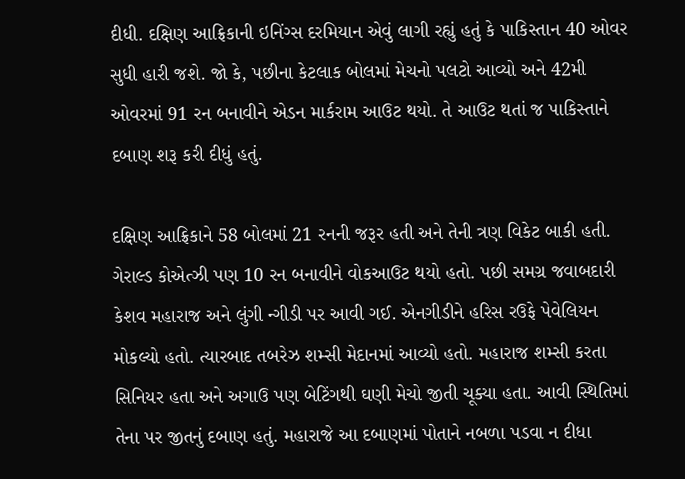દીધી. દક્ષિણ આફ્રિકાની ઇનિંગ્સ દરમિયાન એવું લાગી રહ્યું હતું કે પાકિસ્તાન 40 ઓવર સુધી હારી જશે. જો કે, પછીના કેટલાક બોલમાં મેચનો પલટો આવ્યો અને 42મી ઓવરમાં 91 રન બનાવીને એડન માર્કરામ આઉટ થયો. તે આઉટ થતાં જ પાકિસ્તાને દબાણ શરૂ કરી દીધું હતું.

દક્ષિણ આફ્રિકાને 58 બોલમાં 21 રનની જરૂર હતી અને તેની ત્રણ વિકેટ બાકી હતી. ગેરાલ્ડ કોએત્ઝી પણ 10 રન બનાવીને વોકઆઉટ થયો હતો. પછી સમગ્ર જવાબદારી કેશવ મહારાજ અને લુંગી ન્ગીડી પર આવી ગઈ. એનગીડીને હરિસ રઉફે પેવેલિયન મોકલ્યો હતો. ત્યારબાદ તબરેઝ શમ્સી મેદાનમાં આવ્યો હતો. મહારાજ શમ્સી કરતા સિનિયર હતા અને અગાઉ પણ બેટિંગથી ઘણી મેચો જીતી ચૂક્યા હતા. આવી સ્થિતિમાં તેના પર જીતનું દબાણ હતું. મહારાજે આ દબાણમાં પોતાને નબળા પડવા ન દીધા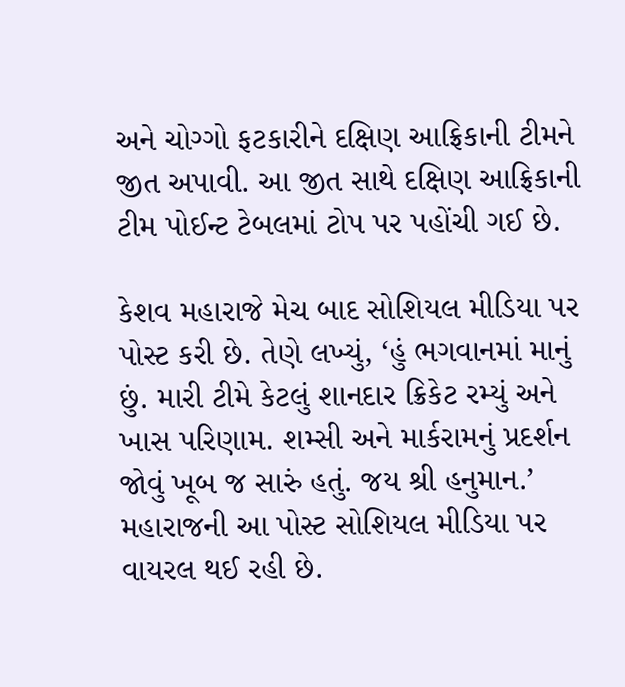અને ચોગ્ગો ફટકારીને દક્ષિણ આફ્રિકાની ટીમને જીત અપાવી. આ જીત સાથે દક્ષિણ આફ્રિકાની ટીમ પોઈન્ટ ટેબલમાં ટોપ પર પહોંચી ગઈ છે.

કેશવ મહારાજે મેચ બાદ સોશિયલ મીડિયા પર પોસ્ટ કરી છે. તેણે લખ્યું, ‘હું ભગવાનમાં માનું છું. મારી ટીમે કેટલું શાનદાર ક્રિકેટ રમ્યું અને ખાસ પરિણામ. શમ્સી અને માર્કરામનું પ્રદર્શન જોવું ખૂબ જ સારું હતું. જય શ્રી હનુમાન.’ મહારાજની આ પોસ્ટ સોશિયલ મીડિયા પર વાયરલ થઈ રહી છે.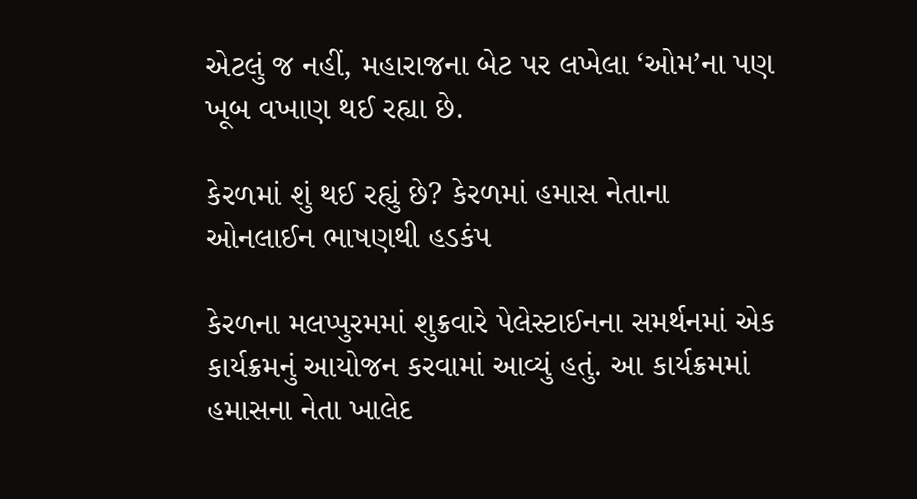એટલું જ નહીં, મહારાજના બેટ પર લખેલા ‘ઓમ’ના પણ ખૂબ વખાણ થઈ રહ્યા છે.

કેરળમાં શું થઈ રહ્યું છે? કેરળમાં હમાસ નેતાના ઓનલાઈન ભાષણથી હડકંપ

કેરળના મલપ્પુરમમાં શુક્રવારે પેલેસ્ટાઈનના સમર્થનમાં એક કાર્યક્રમનું આયોજન કરવામાં આવ્યું હતું. આ કાર્યક્રમમાં હમાસના નેતા ખાલેદ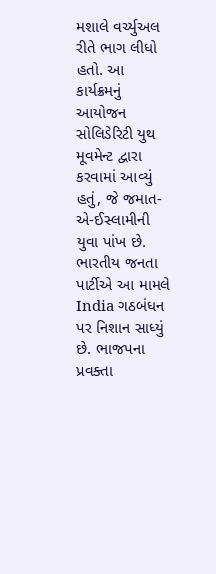મશાલે વર્ચ્યુઅલ રીતે ભાગ લીધો હતો. આ કાર્યક્રમનું આયોજન સોલિડેરિટી યુથ મૂવમેન્ટ દ્વારા કરવામાં આવ્યું હતું, જે જમાત-એ-ઈસ્લામીની યુવા પાંખ છે. ભારતીય જનતા પાર્ટીએ આ મામલે India ગઠબંધન પર નિશાન સાધ્યું છે. ભાજપના પ્રવક્તા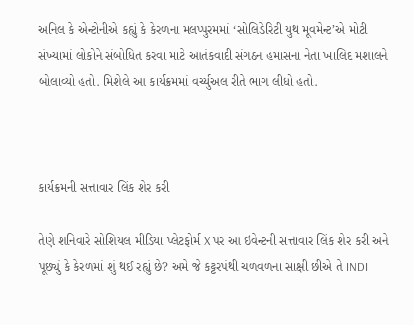અનિલ કે એન્ટોનીએ કહ્યું કે કેરળના મલપ્પુરમમાં ‘સોલિડેરિટી યુથ મૂવમેન્ટ’એ મોટી સંખ્યામાં લોકોને સંબોધિત કરવા માટે આતંકવાદી સંગઠન હમાસના નેતા ખાલિદ મશાલને બોલાવ્યો હતો. મિશેલે આ કાર્યક્રમમાં વર્ચ્યુઅલ રીતે ભાગ લીધો હતો.



કાર્યક્રમની સત્તાવાર લિંક શેર કરી

તેણે શનિવારે સોશિયલ મીડિયા પ્લેટફોર્મ X પર આ ઇવેન્ટની સત્તાવાર લિંક શેર કરી અને પૂછ્યું કે કેરળમાં શું થઈ રહ્યું છે? અમે જે કટ્ટરપંથી ચળવળના સાક્ષી છીએ તે INDI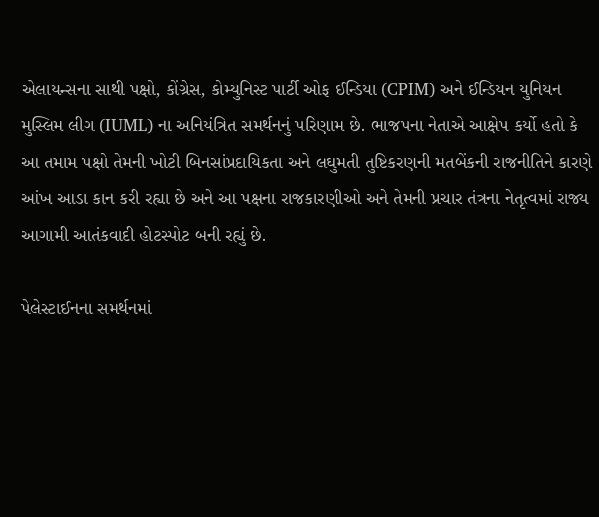એલાયન્સના સાથી પક્ષો, કોંગ્રેસ, કોમ્યુનિસ્ટ પાર્ટી ઓફ ઈન્ડિયા (CPIM) અને ઈન્ડિયન યુનિયન મુસ્લિમ લીગ (IUML) ના અનિયંત્રિત સમર્થનનું પરિણામ છે. ભાજપના નેતાએ આક્ષેપ કર્યો હતો કે આ તમામ પક્ષો તેમની ખોટી બિનસાંપ્રદાયિકતા અને લઘુમતી તુષ્ટિકરણની મતબેંકની રાજનીતિને કારણે આંખ આડા કાન કરી રહ્યા છે અને આ પક્ષના રાજકારણીઓ અને તેમની પ્રચાર તંત્રના નેતૃત્વમાં રાજ્ય આગામી આતંકવાદી હોટસ્પોટ બની રહ્યું છે.

પેલેસ્ટાઈનના સમર્થનમાં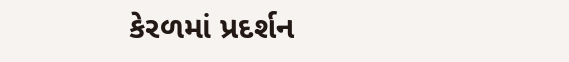કેરળમાં પ્રદર્શન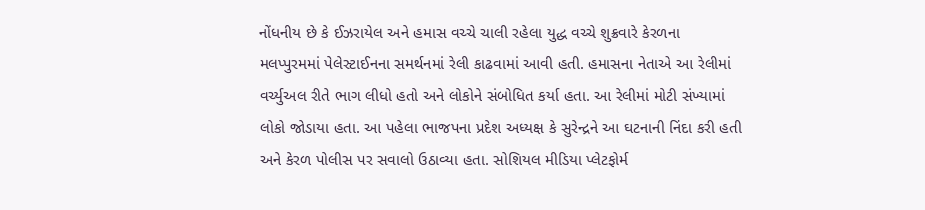નોંધનીય છે કે ઈઝરાયેલ અને હમાસ વચ્ચે ચાલી રહેલા યુદ્ધ વચ્ચે શુક્રવારે કેરળના મલપ્પુરમમાં પેલેસ્ટાઈનના સમર્થનમાં રેલી કાઢવામાં આવી હતી. હમાસના નેતાએ આ રેલીમાં વર્ચ્યુઅલ રીતે ભાગ લીધો હતો અને લોકોને સંબોધિત કર્યા હતા. આ રેલીમાં મોટી સંખ્યામાં લોકો જોડાયા હતા. આ પહેલા ભાજપના પ્રદેશ અધ્યક્ષ કે સુરેન્દ્રને આ ઘટનાની નિંદા કરી હતી અને કેરળ પોલીસ પર સવાલો ઉઠાવ્યા હતા. સોશિયલ મીડિયા પ્લેટફોર્મ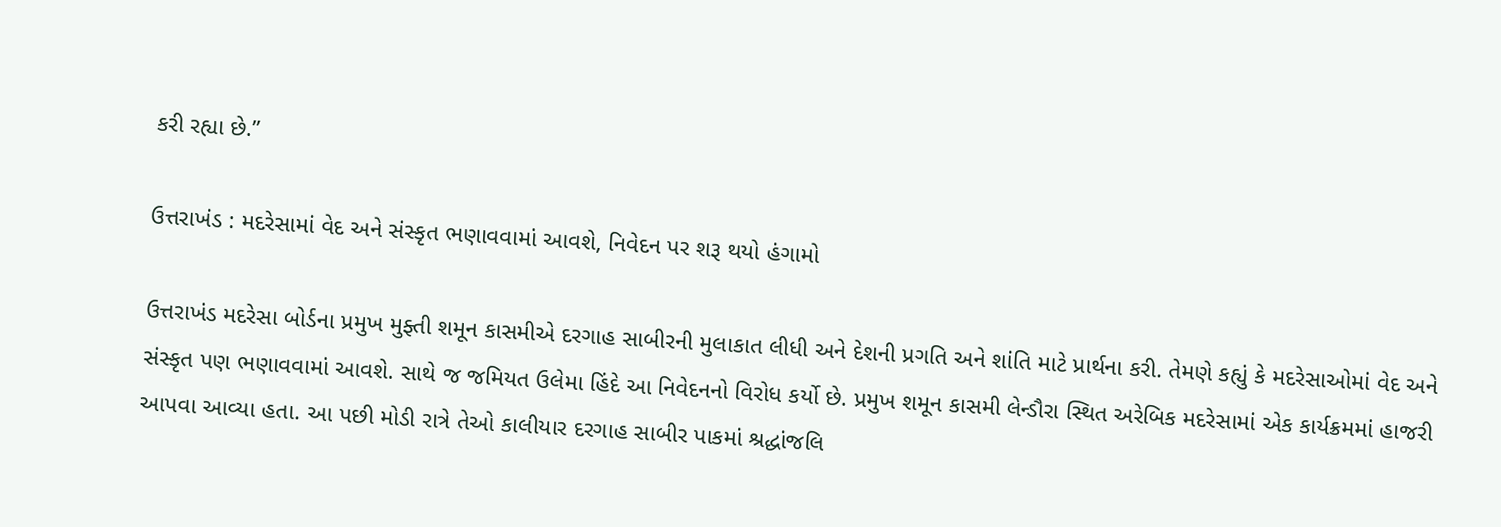કરી રહ્યા છે.”

ઉત્તરાખંડ : મદરેસામાં વેદ અને સંસ્કૃત ભણાવવામાં આવશે, નિવેદન પર શરૂ થયો હંગામો

ઉત્તરાખંડ મદરેસા બોર્ડના પ્રમુખ મુફ્તી શમૂન કાસમીએ દરગાહ સાબીરની મુલાકાત લીધી અને દેશની પ્રગતિ અને શાંતિ માટે પ્રાર્થના કરી. તેમણે કહ્યું કે મદરેસાઓમાં વેદ અને સંસ્કૃત પણ ભણાવવામાં આવશે. સાથે જ જમિયત ઉલેમા હિંદે આ નિવેદનનો વિરોધ કર્યો છે. પ્રમુખ શમૂન કાસમી લેન્ડૌરા સ્થિત અરેબિક મદરેસામાં એક કાર્યક્રમમાં હાજરી આપવા આવ્યા હતા. આ પછી મોડી રાત્રે તેઓ કાલીયાર દરગાહ સાબીર પાકમાં શ્રદ્ધાંજલિ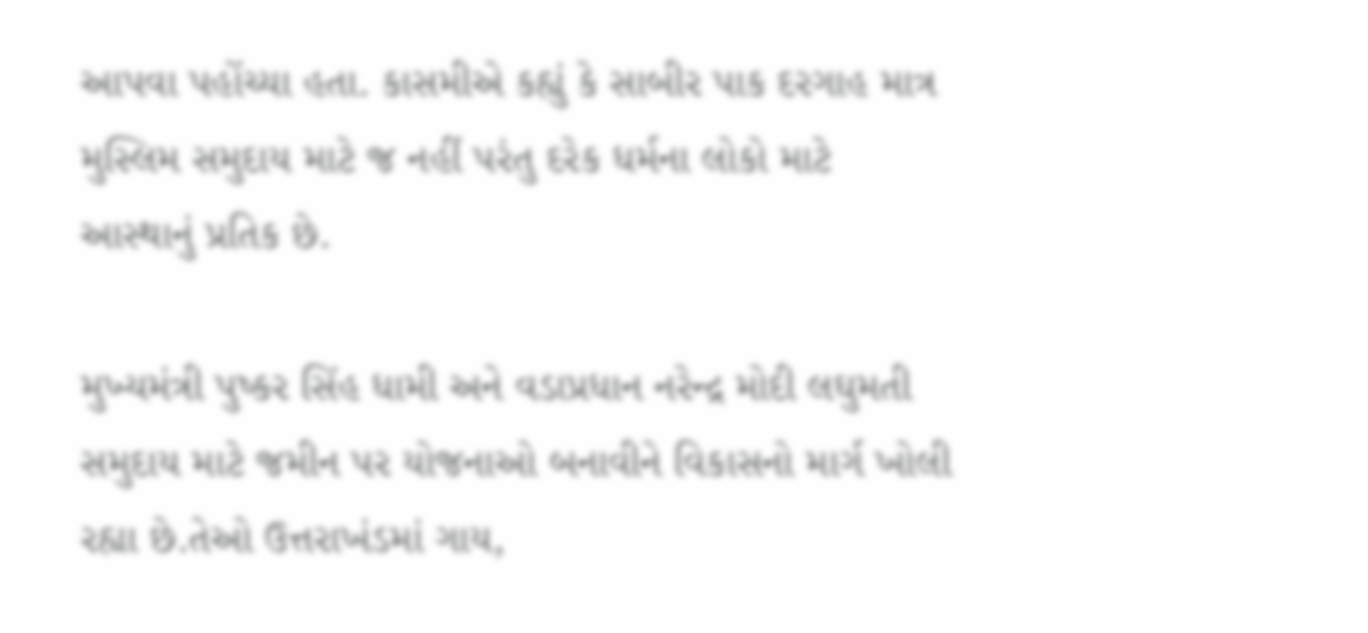આપવા પહોંચ્યા હતા. કાસમીએ કહ્યું કે સાબીર પાક દરગાહ માત્ર મુસ્લિમ સમુદાય માટે જ નહીં પરંતુ દરેક ધર્મના લોકો માટે આસ્થાનું પ્રતિક છે.

મુખ્યમંત્રી પુષ્કર સિંહ ધામી અને વડાપ્રધાન નરેન્દ્ર મોદી લઘુમતી સમુદાય માટે જમીન પર યોજનાઓ બનાવીને વિકાસનો માર્ગ ખોલી રહ્યા છે.તેઓ ઉત્તરાખંડમાં ગાય,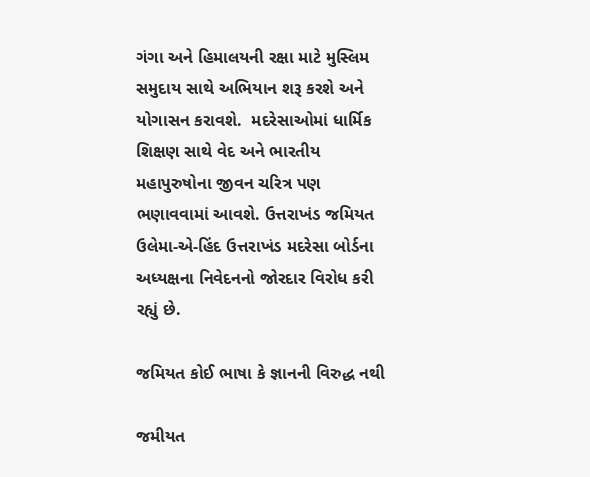ગંગા અને હિમાલયની રક્ષા માટે મુસ્લિમ સમુદાય સાથે અભિયાન શરૂ કરશે અને યોગાસન કરાવશે.  મદરેસાઓમાં ધાર્મિક શિક્ષણ સાથે વેદ અને ભારતીય મહાપુરુષોના જીવન ચરિત્ર પણ ભણાવવામાં આવશે. ઉત્તરાખંડ જમિયત ઉલેમા-એ-હિંદ ઉત્તરાખંડ મદરેસા બોર્ડના અધ્યક્ષના નિવેદનનો જોરદાર વિરોધ કરી રહ્યું છે.

જમિયત કોઈ ભાષા કે જ્ઞાનની વિરુદ્ધ નથી

જમીયત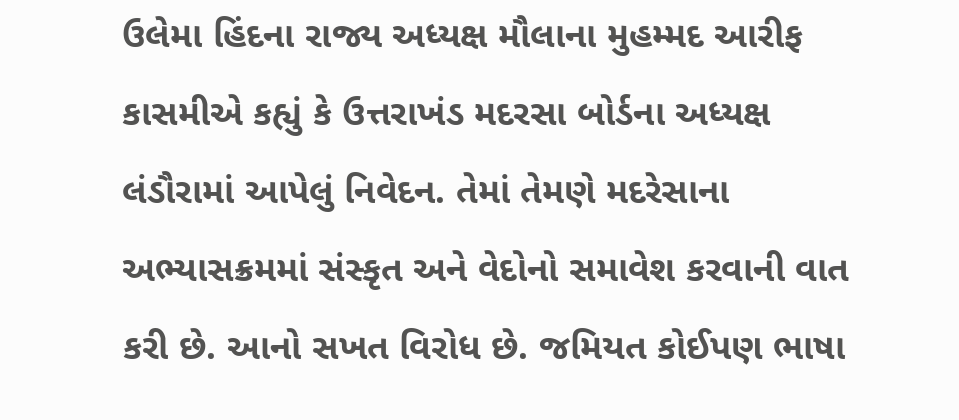ઉલેમા હિંદના રાજ્ય અધ્યક્ષ મૌલાના મુહમ્મદ આરીફ કાસમીએ કહ્યું કે ઉત્તરાખંડ મદરસા બોર્ડના અધ્યક્ષ લંડૌરામાં આપેલું નિવેદન. તેમાં તેમણે મદરેસાના અભ્યાસક્રમમાં સંસ્કૃત અને વેદોનો સમાવેશ કરવાની વાત કરી છે. આનો સખત વિરોધ છે. જમિયત કોઈપણ ભાષા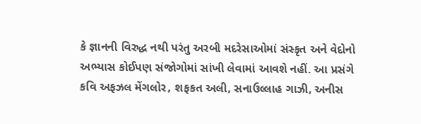કે જ્ઞાનની વિરુદ્ધ નથી પરંતુ અરબી મદરેસાઓમાં સંસ્કૃત અને વેદોનો અભ્યાસ કોઈપણ સંજોગોમાં સાંખી લેવામાં આવશે નહીં. આ પ્રસંગે કવિ અફઝલ મેંગલોર, શફકત અલી, સનાઉલ્લાહ ગાઝી, અનીસ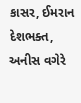કાસર, ઈમરાન દેશભક્ત, અનીસ વગેરે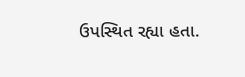ઉપસ્થિત રહ્યા હતા.